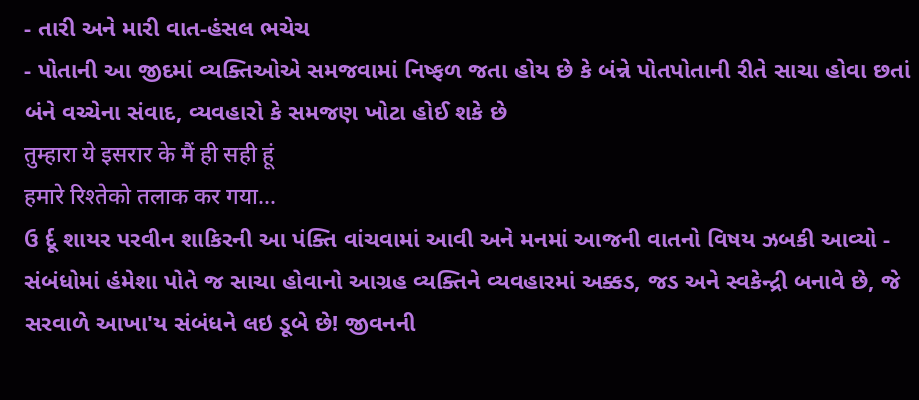- તારી અને મારી વાત-હંસલ ભચેચ
- પોતાની આ જીદમાં વ્યક્તિઓએ સમજવામાં નિષ્ફળ જતા હોય છે કે બંન્ને પોતપોતાની રીતે સાચા હોવા છતાં બંને વચ્ચેના સંવાદ, વ્યવહારો કે સમજણ ખોટા હોઈ શકે છે
तुम्हारा ये इसरार के मैं ही सही हूं
हमारे रिश्तेको तलाक कर गया...
ઉ ર્દૂ શાયર પરવીન શાકિરની આ પંક્તિ વાંચવામાં આવી અને મનમાં આજની વાતનો વિષય ઝબકી આવ્યો - સંબંધોમાં હંમેશા પોતે જ સાચા હોવાનો આગ્રહ વ્યક્તિને વ્યવહારમાં અક્કડ, જડ અને સ્વકેન્દ્રી બનાવે છે, જે સરવાળે આખા'ય સંબંધને લઇ ડૂબે છે! જીવનની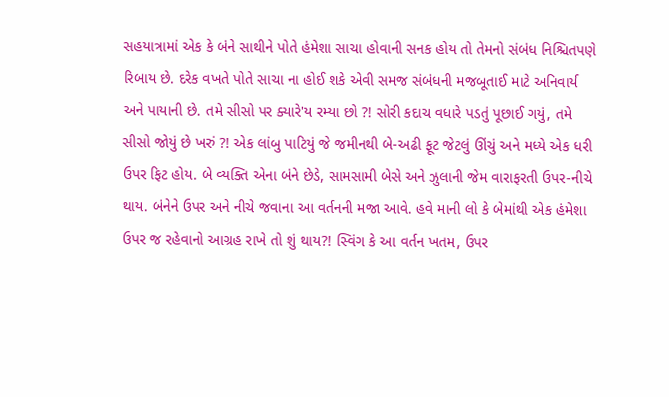સહયાત્રામાં એક કે બંને સાથીને પોતે હંમેશા સાચા હોવાની સનક હોય તો તેમનો સંબંધ નિશ્ચિતપણે રિબાય છે. દરેક વખતે પોતે સાચા ના હોઈ શકે એવી સમજ સંબંધની મજબૂતાઈ માટે અનિવાર્ય અને પાયાની છે. તમે સીસો પર ક્યારે'ય રમ્યા છો ?! સોરી કદાચ વધારે પડતું પૂછાઈ ગયું, તમે સીસો જોયું છે ખરું ?! એક લાંબુ પાટિયું જે જમીનથી બે-અઢી ફૂટ જેટલું ઊંચું અને મધ્યે એક ધરી ઉપર ફિટ હોય. બે વ્યક્તિ એના બંને છેડે, સામસામી બેસે અને ઝુલાની જેમ વારાફરતી ઉપર-નીચે થાય. બંનેને ઉપર અને નીચે જવાના આ વર્તનની મજા આવે. હવે માની લો કે બેમાંથી એક હંમેશા ઉપર જ રહેવાનો આગ્રહ રાખે તો શું થાય?! સ્વિંગ કે આ વર્તન ખતમ, ઉપર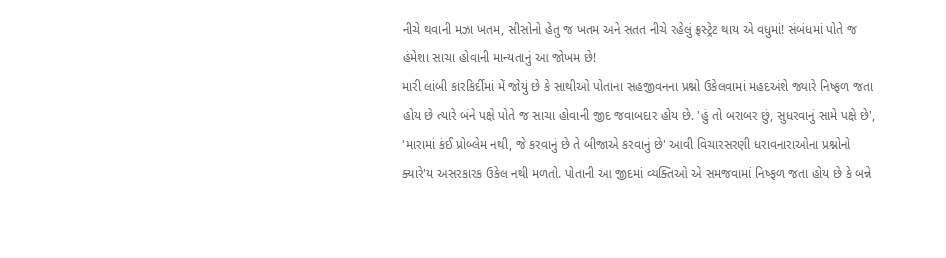નીચે થવાની મઝા ખતમ, સીસોનો હેતુ જ ખતમ અને સતત નીચે રહેલું ફ્રસ્ટ્રેટ થાય એ વધુમાં! સંબંધમાં પોતે જ હંમેશા સાચા હોવાની માન્યતાનું આ જોખમ છે!
મારી લાંબી કારકિર્દીમાં મેં જોયું છે કે સાથીઓ પોતાના સહજીવનના પ્રશ્નો ઉકેલવામાં મહદઅંશે જ્યારે નિષ્ફળ જતા હોય છે ત્યારે બંને પક્ષે પોતે જ સાચા હોવાની જીદ જવાબદાર હોય છે. 'હું તો બરાબર છું, સુધરવાનું સામે પક્ષે છે', 'મારામાં કંઈ પ્રોબ્લેમ નથી, જે કરવાનું છે તે બીજાએ કરવાનું છે' આવી વિચારસરણી ધરાવનારાઓના પ્રશ્નોનો ક્યારે'ય અસરકારક ઉકેલ નથી મળતો. પોતાની આ જીદમાં વ્યક્તિઓ એ સમજવામાં નિષ્ફળ જતા હોય છે કે બન્ને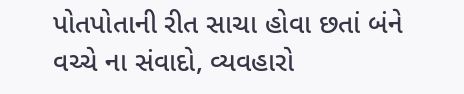પોતપોતાની રીત સાચા હોવા છતાં બંને વચ્ચે ના સંવાદો, વ્યવહારો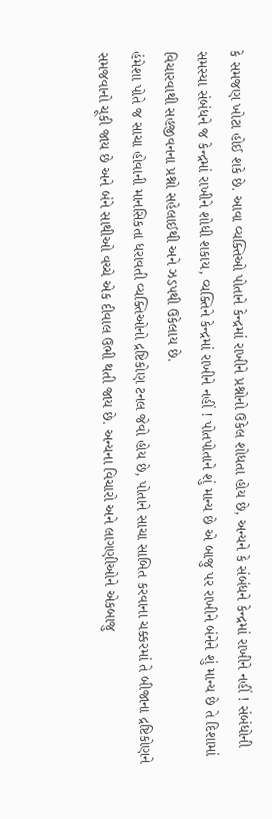કે સમજણ ખોટા હોઈ શકે છે. આવા વ્યક્તિઓ પોતાને કેન્દ્રમાં રાખીને પ્રશ્નોનો ઉકેલ શોધતા હોય છે, અન્યને કે સંબંધને કેન્દ્રમાં રાખીને નહીં ! સંબંધોની સમસ્યા સંબંધને જ કેન્દ્રમાં રાખીને શોધી શકાય, વ્યક્તિને કેન્દ્રમાં રાખીને નહીં ! પોતપોતાને શું માન્ય છે એ બાજુ પર રાખીને બંનેને શું માન્ય છે તે દિશામાં વિચારવાથી સહજીવનના પ્રશ્નો સહેલાઈથી અને ઝડપથી ઉકેલાય છે.
હંમેશા પોતે જ સાચા હોવાની માનસિકતા ધરાવતી વ્યક્તિઓનો દ્રષ્ટિકોણ ટનલ જેવો હોય છે, પોતાને સાચા સાબિત કરવાના ચક્કરમાં તે બીજાના દ્રષ્ટિકોણને સમજવાનો ચૂકી જાય છે અને બંને સાથીઓ વચ્ચે એક દીવાલ ઉભી થતી જાય છે. અન્યના વિચારો અને લાગણીઓને એકબાજુ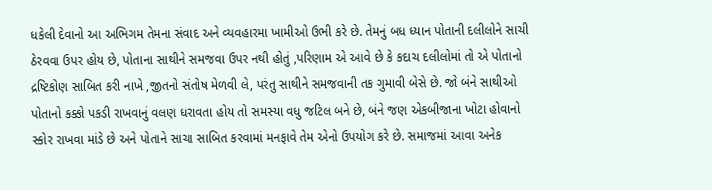ધકેલી દેવાનો આ અભિગમ તેમના સંવાદ અને વ્યવહારમા ખામીઓ ઉભી કરે છે. તેમનું બધ ધ્યાન પોતાની દલીલોને સાચી ઠેરવવા ઉપર હોય છે, પોતાના સાથીને સમજવા ઉપર નથી હોતું ,પરિણામ એ આવે છે કે કદાચ દલીલોમાં તો એ પોતાનો દ્રષ્ટિકોણ સાબિત કરી નાખે ,જીતનો સંતોષ મેળવી લે, પરંતુ સાથીને સમજવાની તક ગુમાવી બેસે છે. જો બંને સાથીઓ પોતાનો કક્કો પકડી રાખવાનું વલણ ધરાવતા હોય તો સમસ્યા વધુ જટિલ બને છે, બંને જણ એકબીજાના ખોટા હોવાનો સ્કોર રાખવા માંડે છે અને પોતાને સાચા સાબિત કરવામાં મનફાવે તેમ એનો ઉપયોગ કરે છે. સમાજમાં આવા અનેક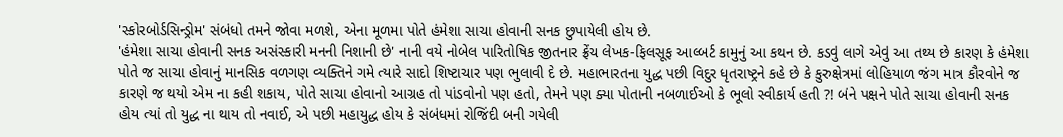'સ્કોરબોર્ડસિન્ડ્રોમ' સંબંધો તમને જોવા મળશે, એના મૂળમા પોતે હંમેશા સાચા હોવાની સનક છુપાયેલી હોય છે.
'હંમેશા સાચા હોવાની સનક અસંસ્કારી મનની નિશાની છે' નાની વયે નોબેલ પારિતોષિક જીતનાર ફ્રેંચ લેખક-ફિલસૂફ આલ્બર્ટ કામુનું આ કથન છે. કડવું લાગે એવું આ તથ્ય છે કારણ કે હંમેશા પોતે જ સાચા હોવાનું માનસિક વળગણ વ્યક્તિને ગમે ત્યારે સાદો શિષ્ટાચાર પણ ભુલાવી દે છે. મહાભારતના યુદ્ધ પછી વિદુર ધૃતરાષ્ટ્રને કહે છે કે કુરુક્ષેત્રમાં લોહિયાળ જંગ માત્ર કૌરવોને જ કારણે જ થયો એમ ના કહી શકાય, પોતે સાચા હોવાનો આગ્રહ તો પાંડવોનો પણ હતો, તેમને પણ ક્યા પોતાની નબળાઈઓ કે ભૂલો સ્વીકાર્ય હતી ?! બંને પક્ષને પોતે સાચા હોવાની સનક હોય ત્યાં તો યુદ્ધ ના થાય તો નવાઈ, એ પછી મહાયુદ્ધ હોય કે સંબંધમાં રોજિંદી બની ગયેલી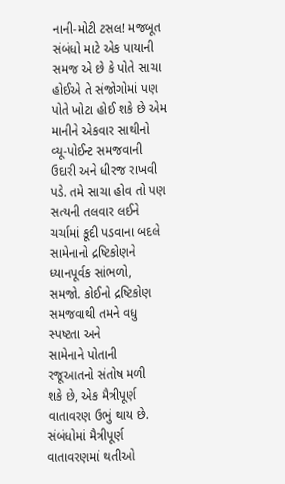નાની-મોટી ટસલ! મજબૂત સંબંધો માટે એક પાયાની સમજ એ છે કે પોતે સાચા હોઈએ તે સંજોગોમાં પણ પોતે ખોટા હોઈ શકે છે એમ માનીને એકવાર સાથીનો વ્યૂ-પોઈન્ટ સમજવાની ઉદારી અને ધીરજ રાખવી પડે. તમે સાચા હોવ તો પણ સત્યની તલવાર લઈને ચર્ચામાં કૂદી પડવાના બદલે સામેનાનો દ્રષ્ટિકોણને ધ્યાનપૂર્વક સાંભળો, સમજો. કોઈનો દ્રષ્ટિકોણ સમજવાથી તમને વધુ સ્પષ્ટતા અને
સામેનાને પોતાની રજૂઆતનો સંતોષ મળી શકે છે, એક મૈત્રીપૂર્ણ વાતાવરણ ઉભું થાય છે. સંબંધોમાં મૈત્રીપૂર્ણ વાતાવરણમાં થતીઓ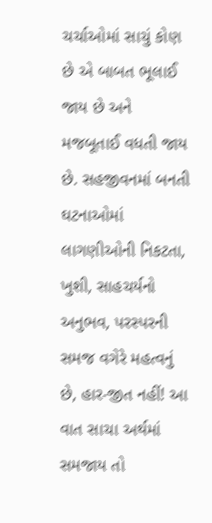ચર્ચાઓમાં સાચું કોણ છે એ બાબત ભૂલાઈ જાય છે અને મજબૂતાઈ વધતી જાય છે. સહજીવનમાં બનતી ઘટનાઓમાં લાગણીઓની નિકટતા, ખુશી, સાહચર્યનો અનુભવ, પરસ્પરની સમજ વગેરે મહત્વનું છે, હાર-જીત નહીં! આ વાત સાચા અર્થમાં સમજાય તો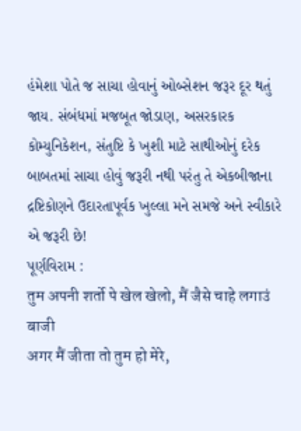હંમેશા પોતે જ સાચા હોવાનું ઓબ્સેશન જરૂર દૂર થતું જાય. સંબંધમાં મજબૂત જોડાણ, અસરકારક કોમ્યુનિકેશન, સંતુષ્ટિ કે ખુશી માટે સાથીઓનું દરેક બાબતમાં સાચા હોવું જરૂરી નથી પરંતુ તે એકબીજાના દ્રષ્ટિકોણને ઉદારતાપૂર્વક ખુલ્લા મને સમજે અને સ્વીકારે એ જરૂરી છે!
પૂર્ણવિરામ :
तुम अपनी शर्तो पे खेल खेलो, मैं जैसे चाहे लगाउं बाजी
अगर मैं जीता तो तुम हो मेरे,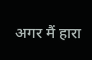अगर मैं हारा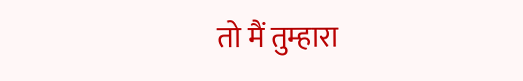तो मैं तुम्हारा